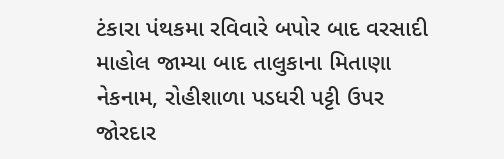ટંકારા પંથકમા રવિવારે બપોર બાદ વરસાદી માહોલ જામ્યા બાદ તાલુકાના મિતાણા નેકનામ, રોહીશાળા પડધરી પટ્ટી ઉપર જોરદાર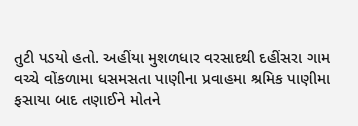તુટી પડયો હતો. અહીંયા મુશળધાર વરસાદથી દહીંસરા ગામ વચ્ચે વોંકળામા ધસમસતા પાણીના પ્રવાહમા શ્રમિક પાણીમા ફસાયા બાદ તણાઈને મોતને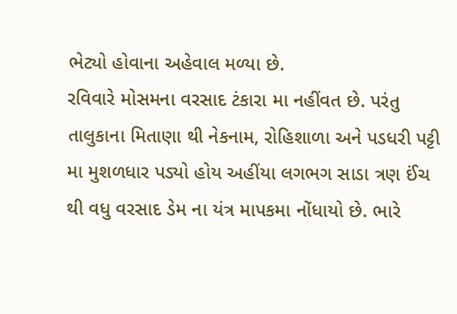ભેટ્યો હોવાના અહેવાલ મળ્યા છે.
રવિવારે મોસમના વરસાદ ટંકારા મા નહીંવત છે. પરંતુ તાલુકાના મિતાણા થી નેકનામ, રોહિશાળા અને પડધરી પટ્ટી મા મુશળધાર પડ્યો હોય અહીંયા લગભગ સાડા ત્રણ ઈંચ થી વધુ વરસાદ ડેમ ના યંત્ર માપકમા નોંધાયો છે. ભારે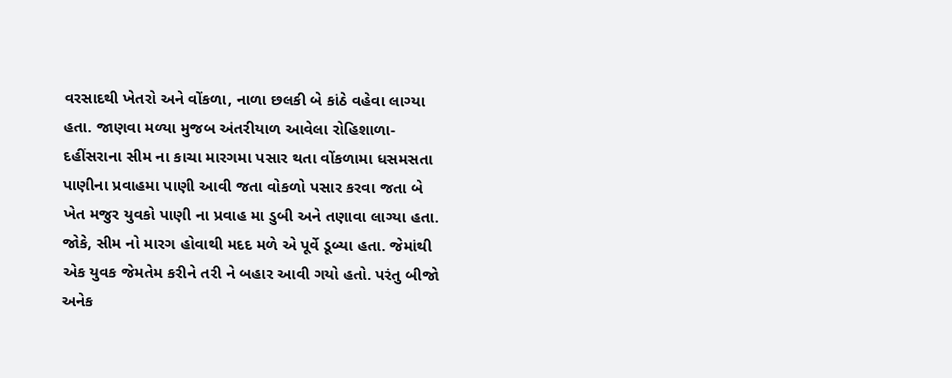વરસાદથી ખેતરો અને વોંકળા, નાળા છલકી બે કાંઠે વહેવા લાગ્યા હતા. જાણવા મળ્યા મુજબ અંતરીયાળ આવેલા રોહિશાળા-દહીંસરાના સીમ ના કાચા મારગમા પસાર થતા વોંકળામા ધસમસતા પાણીના પ્રવાહમા પાણી આવી જતા વોકળો પસાર કરવા જતા બે ખેત મજુર યુવકો પાણી ના પ્રવાહ મા ડુબી અને તણાવા લાગ્યા હતા. જોકે, સીમ નો મારગ હોવાથી મદદ મળે એ પૂર્વે ડૂબ્યા હતા. જેમાંથી એક યુવક જેમતેમ કરીને તરી ને બહાર આવી ગયો હતો. પરંતુ બીજો અનેક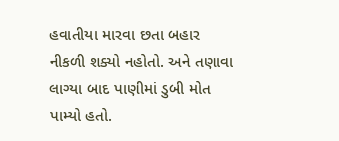હવાતીયા મારવા છતા બહાર નીકળી શક્યો નહોતો. અને તણાવા લાગ્યા બાદ પાણીમાં ડુબી મોત પામ્યો હતો.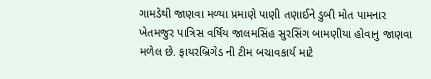ગામડેથી જાણવા મળ્યા પ્રમાણે પાણી તણાઈને ડુબી મોત પામનાર ખેતમજુર પાત્રિસ વર્ષિય જાલમસિંહ સુરસિંગ બામણીયા હોવાનુ જાણવા મળેલ છે. ફાયરબ્રિગેડ ની ટીમ બચાવકાર્ય માટે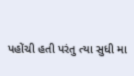પહોંચી હતી પરંતુ ત્યા સુધી મા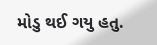મોડુ થઈ ગયુ હતુ.